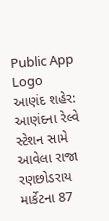Public App Logo
આણંદ શહેર: આણંદના રેલ્વે સ્ટેશન સામે આવેલા રાજા રણછોડરાય માર્કેટના 87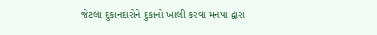જેટલા દુકાનદારોને દુકાનો ખાલી કરવા મનપા દ્વારા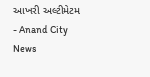આખરી અલ્ટીમેટમ - Anand City News